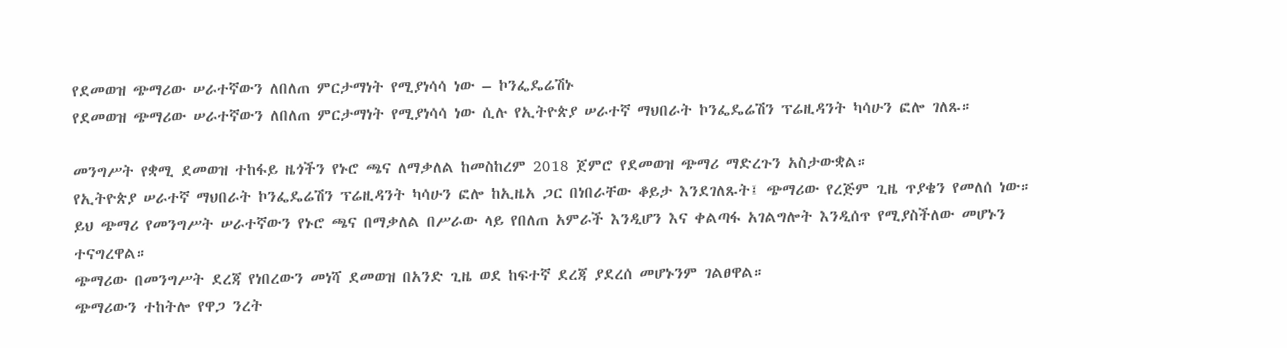የደመወዝ ጭማሪው ሠራተኛውን ለበለጠ ምርታማነት የሚያነሳሳ ነው – ኮንፌዴሬሽኑ
የደመወዝ ጭማሪው ሠራተኛውን ለበለጠ ምርታማነት የሚያነሳሳ ነው ሲሉ የኢትዮጵያ ሠራተኛ ማህበራት ኮንፌዴሬሽን ፕሬዚዳንት ካሳሁን ፎሎ ገለጹ።

መንግሥት የቋሚ ደመወዝ ተከፋይ ዜጎችን የኑሮ ጫና ለማቃለል ከመስከረም 2018 ጀምሮ የደመወዝ ጭማሪ ማድረጉን አስታውቋል።
የኢትዮጵያ ሠራተኛ ማህበራት ኮንፌዴሬሽን ፕሬዚዳንት ካሳሁን ፎሎ ከኢዜአ ጋር በነበራቸው ቆይታ እንደገለጹት፤ ጭማሪው የረጅም ጊዜ ጥያቄን የመለሰ ነው።
ይህ ጭማሪ የመንግሥት ሠራተኛውን የኑሮ ጫና በማቃለል በሥራው ላይ የበለጠ አምራች እንዲሆን እና ቀልጣፋ አገልግሎት እንዲሰጥ የሚያስችለው መሆኑን ተናግረዋል።
ጭማሪው በመንግሥት ደረጃ የነበረውን መነሻ ደመወዝ በአንድ ጊዜ ወደ ከፍተኛ ደረጃ ያደረሰ መሆኑንም ገልፀዋል።
ጭማሪውን ተከትሎ የዋጋ ንረት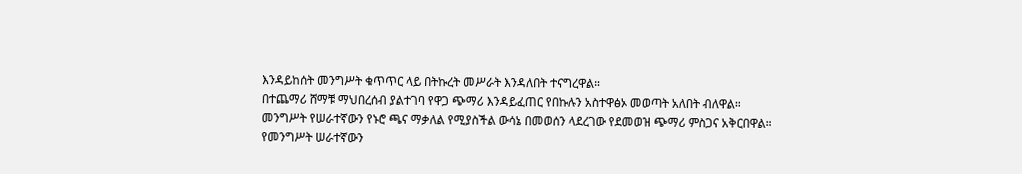እንዳይከሰት መንግሥት ቁጥጥር ላይ በትኩረት መሥራት እንዳለበት ተናግረዋል።
በተጨማሪ ሸማቹ ማህበረሰብ ያልተገባ የዋጋ ጭማሪ እንዳይፈጠር የበኩሉን አስተዋፅኦ መወጣት አለበት ብለዋል።
መንግሥት የሠራተኛውን የኑሮ ጫና ማቃለል የሚያስችል ውሳኔ በመወሰን ላደረገው የደመወዝ ጭማሪ ምስጋና አቅርበዋል።
የመንግሥት ሠራተኛውን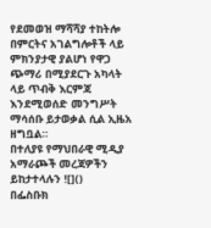የደመወዝ ማሻሻያ ተከትሎ በምርትና አገልግሎቶች ላይ ምክንያታዊ ያልሆነ የዋጋ ጭማሪ በሚያደርጉ አካላት ላይ ጥብቅ እርምጃ እንደሚወሰድ መንግሥት ማሳሰቡ ይታወቃል ሲል ኢዜአ ዘግቧል።
በተለያዩ የማህበራዊ ሚዲያ አማራጮች መረጃዎችን ይከታተላሉን ![]()
በፌስቡክ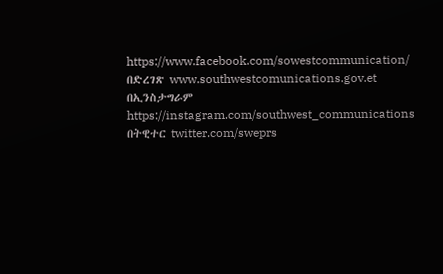https://www.facebook.com/sowestcommunication/
በድረገጽ www.southwestcomunications.gov.et
በኢንስታግራም https://instagram.com/southwest_communications
በትዊተር twitter.com/sweprs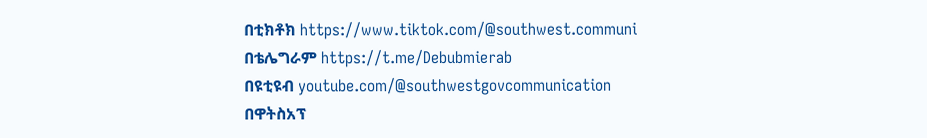በቲክቶክ https://www.tiktok.com/@southwest.communi
በቴሌግራም https://t.me/Debubmierab
በዩቲዩብ youtube.com/@southwestgovcommunication
በዋትስአፕ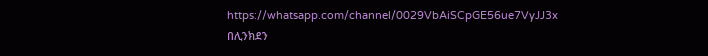https://whatsapp.com/channel/0029VbAiSCpGE56ue7VyJJ3x
በሊንክደን